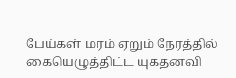பேய்கள் மரம் ஏறும் நேரத்தில் கையெழுத்திட்ட யுகதனவி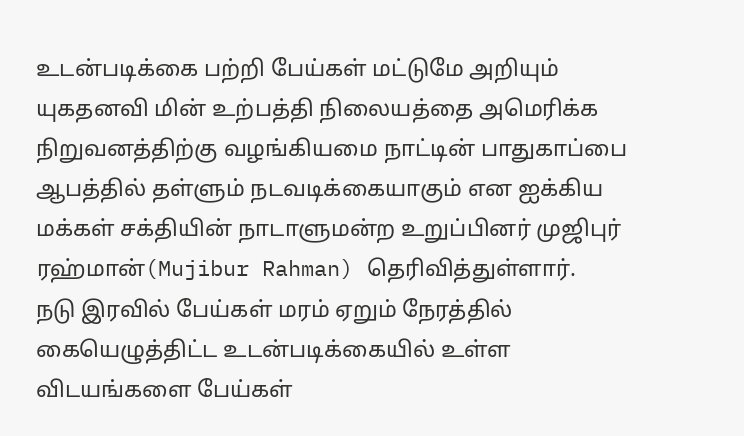உடன்படிக்கை பற்றி பேய்கள் மட்டுமே அறியும்
யுகதனவி மின் உற்பத்தி நிலையத்தை அமெரிக்க நிறுவனத்திற்கு வழங்கியமை நாட்டின் பாதுகாப்பை ஆபத்தில் தள்ளும் நடவடிக்கையாகும் என ஐக்கிய மக்கள் சக்தியின் நாடாளுமன்ற உறுப்பினர் முஜிபுர் ரஹ்மான்(Mujibur Rahman) தெரிவித்துள்ளார்.
நடு இரவில் பேய்கள் மரம் ஏறும் நேரத்தில் கையெழுத்திட்ட உடன்படிக்கையில் உள்ள விடயங்களை பேய்கள்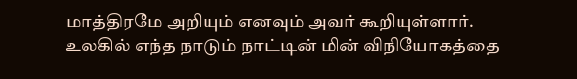மாத்திரமே அறியும் எனவும் அவர் கூறியுள்ளார்.
உலகில் எந்த நாடும் நாட்டின் மின் விநியோகத்தை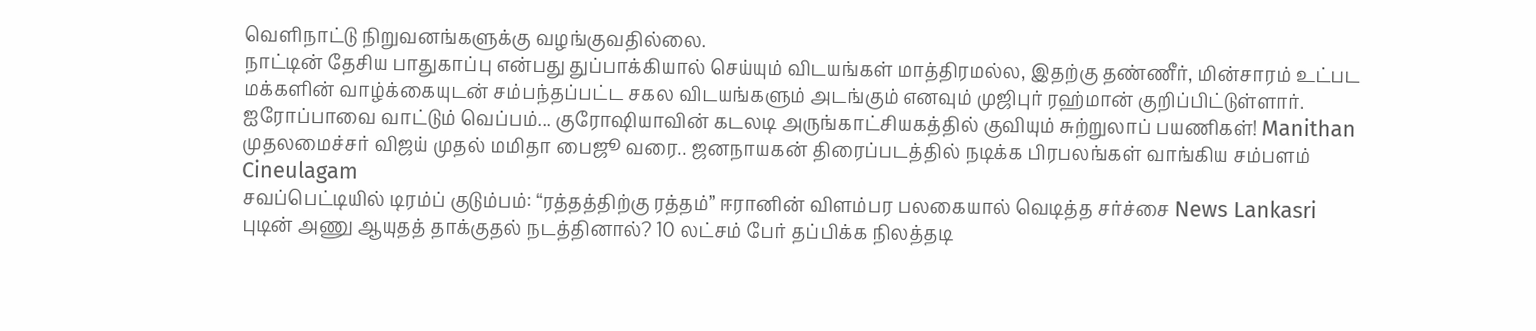வெளிநாட்டு நிறுவனங்களுக்கு வழங்குவதில்லை.
நாட்டின் தேசிய பாதுகாப்பு என்பது துப்பாக்கியால் செய்யும் விடயங்கள் மாத்திரமல்ல, இதற்கு தண்ணீர், மின்சாரம் உட்பட மக்களின் வாழ்க்கையுடன் சம்பந்தப்பட்ட சகல விடயங்களும் அடங்கும் எனவும் முஜிபுர் ரஹ்மான் குறிப்பிட்டுள்ளார்.
ஐரோப்பாவை வாட்டும் வெப்பம்... குரோஷியாவின் கடலடி அருங்காட்சியகத்தில் குவியும் சுற்றுலாப் பயணிகள்! Manithan
முதலமைச்சர் விஜய் முதல் மமிதா பைஜூ வரை.. ஜனநாயகன் திரைப்படத்தில் நடிக்க பிரபலங்கள் வாங்கிய சம்பளம் Cineulagam
சவப்பெட்டியில் டிரம்ப் குடும்பம்: “ரத்தத்திற்கு ரத்தம்” ஈரானின் விளம்பர பலகையால் வெடித்த சர்ச்சை News Lankasri
புடின் அணு ஆயுதத் தாக்குதல் நடத்தினால்? 10 லட்சம் பேர் தப்பிக்க நிலத்தடி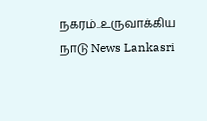நகரம்..உருவாக்கிய நாடு News Lankasri